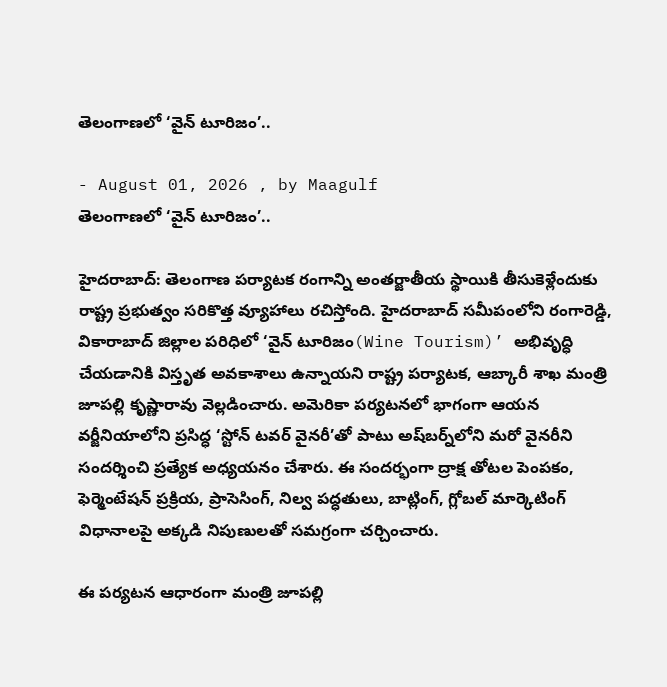తెలంగాణలో ‘వైన్ టూరిజం’..

- August 01, 2026 , by Maagulf
తెలంగాణలో ‘వైన్ టూరిజం’..

హైదరాబాద్: తెలంగాణ పర్యాటక రంగాన్ని అంతర్జాతీయ స్థాయికి తీసుకెళ్లేందుకు రాష్ట్ర ప్రభుత్వం సరికొత్త వ్యూహాలు రచిస్తోంది. హైదరాబాద్ సమీపంలోని రంగారెడ్డి, వికారాబాద్ జిల్లాల పరిధిలో ‘వైన్ టూరిజం(Wine Tourism)’ అభివృద్ధి చేయడానికి విస్తృత అవకాశాలు ఉన్నాయని రాష్ట్ర పర్యాటక, ఆబ్కారీ శాఖ మంత్రి జూపల్లి కృష్ణారావు వెల్లడించారు. అమెరికా పర్యటనలో భాగంగా ఆయన వర్జీనియాలోని ప్రసిద్ధ ‘స్టోన్ టవర్ వైనరీ’తో పాటు అష్‌బర్న్‌లోని మరో వైనరీని సందర్శించి ప్రత్యేక అధ్యయనం చేశారు. ఈ సందర్భంగా ద్రాక్ష తోటల పెంపకం, ఫెర్మెంటేషన్ ప్రక్రియ, ప్రాసెసింగ్, నిల్వ పద్ధతులు, బాట్లింగ్, గ్లోబల్ మార్కెటింగ్ విధానాలపై అక్కడి నిపుణులతో సమగ్రంగా చర్చించారు.

ఈ పర్యటన ఆధారంగా మంత్రి జూపల్లి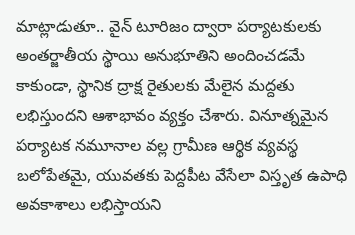మాట్లాడుతూ.. వైన్ టూరిజం ద్వారా పర్యాటకులకు అంతర్జాతీయ స్థాయి అనుభూతిని అందించడమే కాకుండా, స్థానిక ద్రాక్ష రైతులకు మేలైన మద్దతు లభిస్తుందని ఆశాభావం వ్యక్తం చేశారు. వినూత్నమైన పర్యాటక నమూనాల వల్ల గ్రామీణ ఆర్థిక వ్యవస్థ బలోపేతమై, యువతకు పెద్దపీట వేసేలా విస్తృత ఉపాధి అవకాశాలు లభిస్తాయని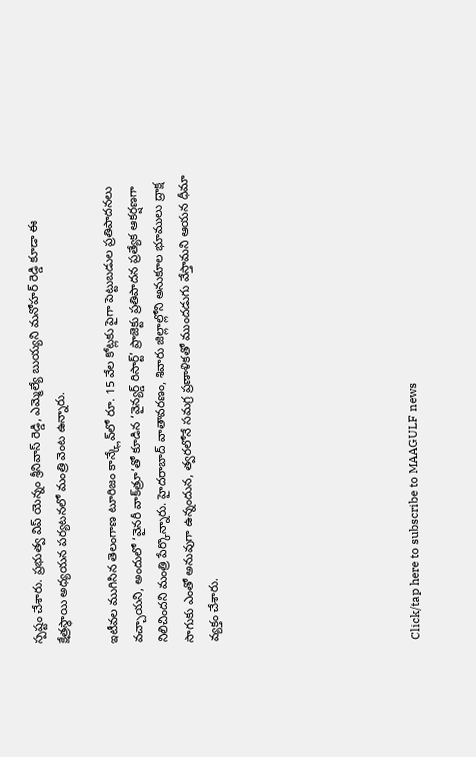స్పష్టం చేశారు. ప్రభుత్వ విప్ యెన్నం శ్రీనివాస్ రెడ్డి, ఎమ్మెల్యే బుయ్యని మనోహర్ రెడ్డి కూడా ఈ క్షేత్రస్థాయి అధ్యయన పర్యటనలో మంత్రి వెంట ఉన్నారు.

ఇటీవల ముగిసిన తెలంగాణ టూరిజం కాన్క్లేవ్‌లో రూ. 15 వేల కోట్లకు పైగా పెట్టుబడుల ప్రతిపాదనలు వచ్చాయని, అందులో ‘వైనరీ వాక్‌త్రూ’తో కూడిన ‘వైన్యర్డ్ రిసార్ట్’ ప్రాజెక్టు ప్రతిపాదన ప్రత్యేక ఆకర్షణగా నిలిచిందని మంత్రి పేర్కొన్నారు. హైదరాబాద్ వాతావరణం, శివారు జిల్లాల్లోని అనుకూల భూములు ద్రాక్ష సాగుకు ఎంతో అనువుగా ఉన్నందున, త్వరలోనే సమగ్ర ప్రణాళికతో ముందడుగు వేస్తామని ఆయన ధీమా వ్యక్తం చేశారు.







Click/tap here to subscribe to MAAGULF news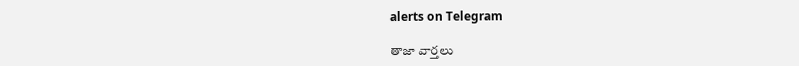alerts on Telegram

తాజా వార్తలు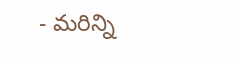- మరిన్ని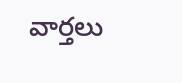వార్తలు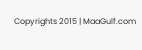Copyrights 2015 | MaaGulf.com